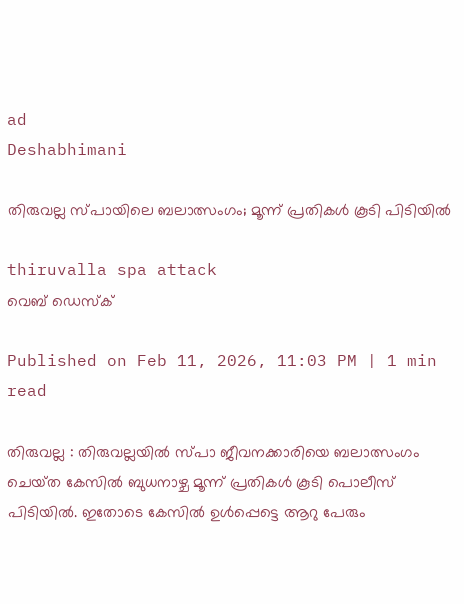ad
Deshabhimani

തിരുവല്ല സ്പായിലെ ബലാത്സംഗം; മൂന്ന് പ്രതികൾ കൂടി പിടിയിൽ

thiruvalla spa attack
വെബ് ഡെസ്ക്

Published on Feb 11, 2026, 11:03 PM | 1 min read

തിരുവല്ല : തിരുവല്ലയിൽ സ്പാ ജീവനക്കാരിയെ ബലാത്സംഗം ചെയ്‌ത കേസിൽ ബുധനാഴ്ച മൂന്ന് പ്രതികൾ കൂടി പൊലീസ് പിടിയിൽ. ഇതോടെ കേസിൽ ഉൾപ്പെട്ടെ ആറു പേരും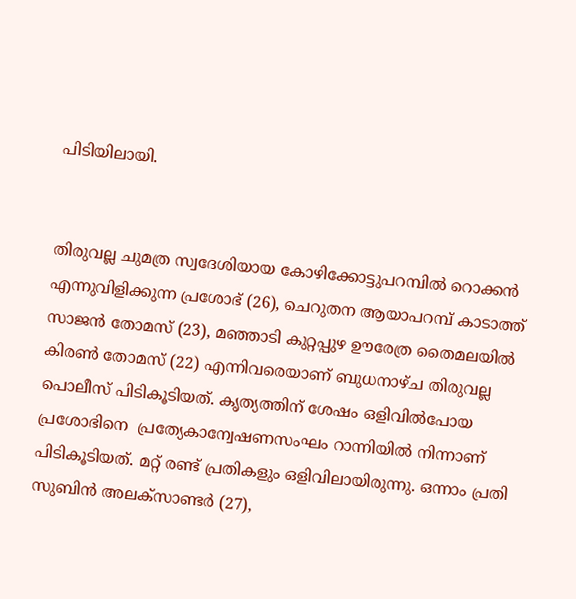പിടിയിലായി.


തിരുവല്ല ചുമത്ര സ്വദേശിയായ കോഴിക്കോട്ടുപറമ്പിൽ റൊക്കൻ എന്നുവിളിക്കുന്ന പ്രശോഭ് (26), ചെറുതന ആയാപറമ്പ് കാടാത്ത് സാജൻ തോമസ് (23), മഞ്ഞാടി കുറ്റപ്പുഴ ഊരേത്ര തൈമലയിൽ കിരൺ തോമസ് (22) എന്നിവരെയാണ് ബുധനാഴ്ച തിരുവല്ല പൊലീസ് പിടികൂടിയത്. കൃത്യത്തിന് ശേഷം ഒളിവിൽപോയ പ്രശോഭിനെ  പ്രത്യേകാന്വേഷണസംഘം റാന്നിയിൽ നിന്നാണ് പിടികൂടിയത്. മറ്റ് രണ്ട് പ്രതികളും ഒളിവിലായിരുന്നു. ഒന്നാം പ്രതി സുബിൻ അലക്സാണ്ടർ (27),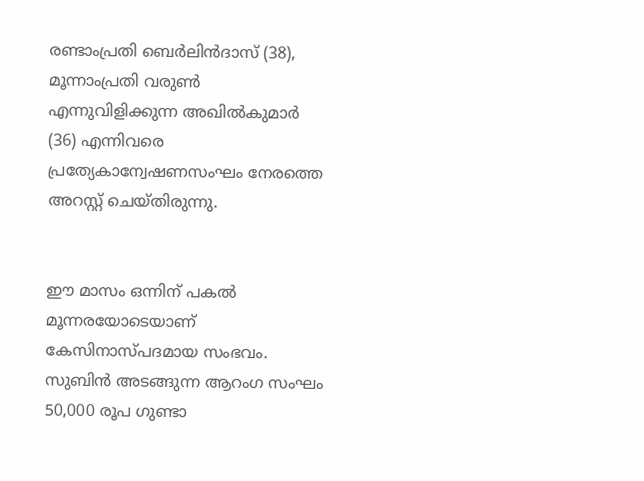രണ്ടാംപ്രതി ബെർലിൻദാസ് (38), മൂന്നാംപ്രതി വരുൺ എന്നുവിളിക്കുന്ന അഖിൽകുമാർ (36) എന്നിവരെ പ്രത്യേകാന്വേഷണസംഘം നേരത്തെ അറസ്റ്റ് ചെയ്തിരുന്നു.


ഈ മാസം ഒന്നിന്‌ പകൽ മൂന്നരയോടെയാണ്‌ കേസിനാസ്പദമായ സംഭവം. സുബിൻ അടങ്ങുന്ന ആറംഗ സംഘം 50,000 രൂപ ഗുണ്ടാ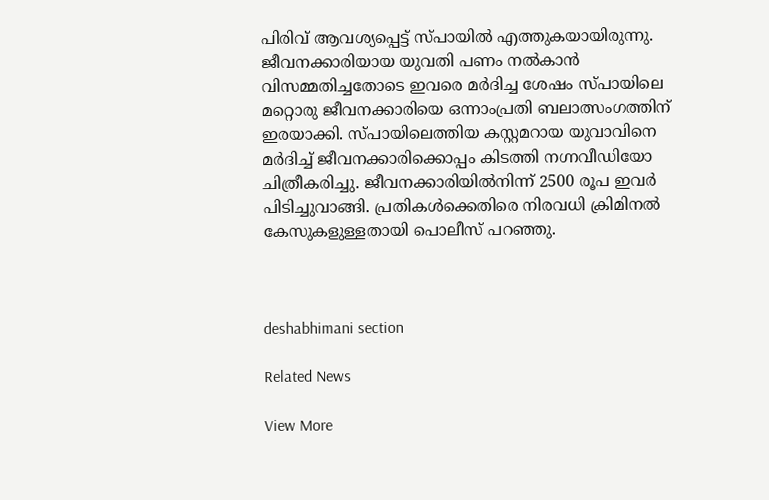പിരിവ് ആവശ്യപ്പെട്ട് സ്പായിൽ എത്തുകയായിരുന്നു. ജീവനക്കാരിയായ യുവതി പണം നൽകാൻ വിസമ്മതിച്ചതോടെ ഇവരെ മർദിച്ച ശേഷം സ്പായിലെ മറ്റൊരു ജീവനക്കാരിയെ ഒന്നാംപ്രതി ബലാത്സംഗത്തിന് ഇരയാക്കി. സ്പായിലെത്തിയ കസ്റ്റമറായ യുവാവിനെ മർദിച്ച്‌ ജീവനക്കാരിക്കൊപ്പം കിടത്തി നഗ്നവീഡിയോ ചിത്രീകരിച്ചു. ജീവനക്കാരിയിൽനിന്ന്‌ 2500 രൂപ ഇവർ പിടിച്ചുവാങ്ങി. പ്രതികൾക്കെതിരെ നിരവധി ക്രിമിനൽ കേസുകളുള്ളതായി പൊലീസ് പറഞ്ഞു.



deshabhimani section

Related News

View More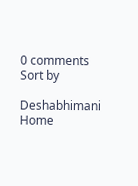0 comments
Sort by

Deshabhimani
Home